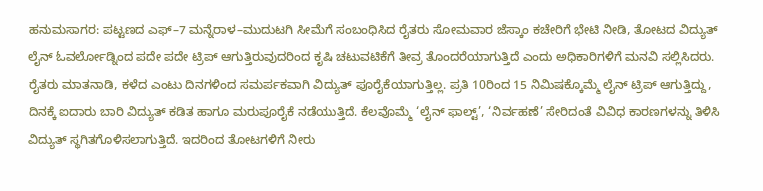ಹನುಮಸಾಗರ: ಪಟ್ಟಣದ ಎಫ್–7 ಮನ್ನೆರಾಳ–ಮುದುಟಗಿ ಸೀಮೆಗೆ ಸಂಬಂಧಿಸಿದ ರೈತರು ಸೋಮವಾರ ಜೆಸ್ಕಾಂ ಕಚೇರಿಗೆ ಭೇಟಿ ನೀಡಿ, ತೋಟದ ವಿದ್ಯುತ್ ಲೈನ್ ಓವರ್ಲೋಡ್ನಿಂದ ಪದೇ ಪದೇ ಟ್ರಿಪ್ ಆಗುತ್ತಿರುವುದರಿಂದ ಕೃಷಿ ಚಟುವಟಿಕೆಗೆ ತೀವ್ರ ತೊಂದರೆಯಾಗುತ್ತಿದೆ ಎಂದು ಅಧಿಕಾರಿಗಳಿಗೆ ಮನವಿ ಸಲ್ಲಿಸಿದರು.
ರೈತರು ಮಾತನಾಡಿ, ಕಳೆದ ಎಂಟು ದಿನಗಳಿಂದ ಸಮರ್ಪಕವಾಗಿ ವಿದ್ಯುತ್ ಪೂರೈಕೆಯಾಗುತ್ತಿಲ್ಲ. ಪ್ರತಿ 10ರಿಂದ 15 ನಿಮಿಷಕ್ಕೊಮ್ಮೆ ಲೈನ್ ಟ್ರಿಪ್ ಆಗುತ್ತಿದ್ದು, ದಿನಕ್ಕೆ ಐದಾರು ಬಾರಿ ವಿದ್ಯುತ್ ಕಡಿತ ಹಾಗೂ ಮರುಪೂರೈಕೆ ನಡೆಯುತ್ತಿದೆ. ಕೆಲವೊಮ್ಮೆ ‘ಲೈನ್ ಫಾಲ್ಟ್’, ‘ನಿರ್ವಹಣೆ’ ಸೇರಿದಂತೆ ವಿವಿಧ ಕಾರಣಗಳನ್ನು ತಿಳಿಸಿ ವಿದ್ಯುತ್ ಸ್ಥಗಿತಗೊಳಿಸಲಾಗುತ್ತಿದೆ. ಇದರಿಂದ ತೋಟಗಳಿಗೆ ನೀರು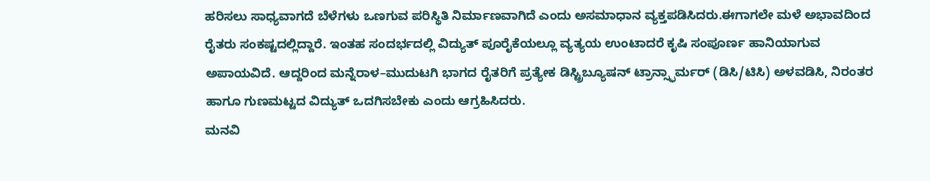ಹರಿಸಲು ಸಾಧ್ಯವಾಗದೆ ಬೆಳೆಗಳು ಒಣಗುವ ಪರಿಸ್ಥಿತಿ ನಿರ್ಮಾಣವಾಗಿದೆ ಎಂದು ಅಸಮಾಧಾನ ವ್ಯಕ್ತಪಡಿಸಿದರು.ಈಗಾಗಲೇ ಮಳೆ ಅಭಾವದಿಂದ ರೈತರು ಸಂಕಷ್ಟದಲ್ಲಿದ್ದಾರೆ. ಇಂತಹ ಸಂದರ್ಭದಲ್ಲಿ ವಿದ್ಯುತ್ ಪೂರೈಕೆಯಲ್ಲೂ ವ್ಯತ್ಯಯ ಉಂಟಾದರೆ ಕೃಷಿ ಸಂಪೂರ್ಣ ಹಾನಿಯಾಗುವ ಅಪಾಯವಿದೆ. ಆದ್ದರಿಂದ ಮನ್ನೆರಾಳ–ಮುದುಟಗಿ ಭಾಗದ ರೈತರಿಗೆ ಪ್ರತ್ಯೇಕ ಡಿಸ್ಟ್ರಿಬ್ಯೂಷನ್ ಟ್ರಾನ್ಸ್ಫಾರ್ಮರ್ (ಡಿಸಿ/ಟಿಸಿ) ಅಳವಡಿಸಿ, ನಿರಂತರ ಹಾಗೂ ಗುಣಮಟ್ಟದ ವಿದ್ಯುತ್ ಒದಗಿಸಬೇಕು ಎಂದು ಆಗ್ರಹಿಸಿದರು.
ಮನವಿ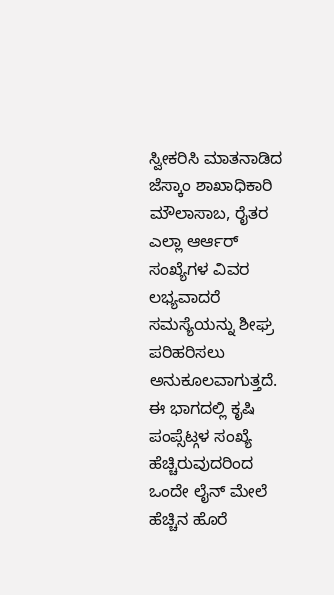ಸ್ವೀಕರಿಸಿ ಮಾತನಾಡಿದ ಜೆಸ್ಕಾಂ ಶಾಖಾಧಿಕಾರಿ ಮೌಲಾಸಾಬ, ರೈತರ ಎಲ್ಲಾ ಆರ್ಆರ್ ಸಂಖ್ಯೆಗಳ ವಿವರ ಲಭ್ಯವಾದರೆ ಸಮಸ್ಯೆಯನ್ನು ಶೀಘ್ರ ಪರಿಹರಿಸಲು ಅನುಕೂಲವಾಗುತ್ತದೆ. ಈ ಭಾಗದಲ್ಲಿ ಕೃಷಿ ಪಂಪ್ಸೆಟ್ಗಳ ಸಂಖ್ಯೆ ಹೆಚ್ಚಿರುವುದರಿಂದ ಒಂದೇ ಲೈನ್ ಮೇಲೆ ಹೆಚ್ಚಿನ ಹೊರೆ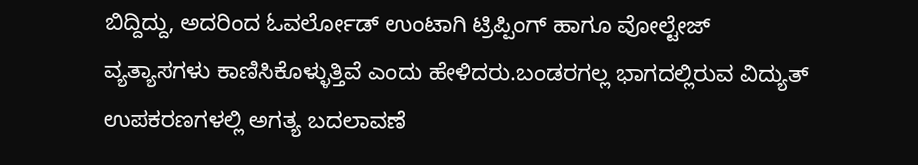ಬಿದ್ದಿದ್ದು, ಅದರಿಂದ ಓವರ್ಲೋಡ್ ಉಂಟಾಗಿ ಟ್ರಿಪ್ಪಿಂಗ್ ಹಾಗೂ ವೋಲ್ಟೇಜ್ ವ್ಯತ್ಯಾಸಗಳು ಕಾಣಿಸಿಕೊಳ್ಳುತ್ತಿವೆ ಎಂದು ಹೇಳಿದರು.ಬಂಡರಗಲ್ಲ ಭಾಗದಲ್ಲಿರುವ ವಿದ್ಯುತ್ ಉಪಕರಣಗಳಲ್ಲಿ ಅಗತ್ಯ ಬದಲಾವಣೆ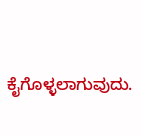ಕೈಗೊಳ್ಳಲಾಗುವುದು.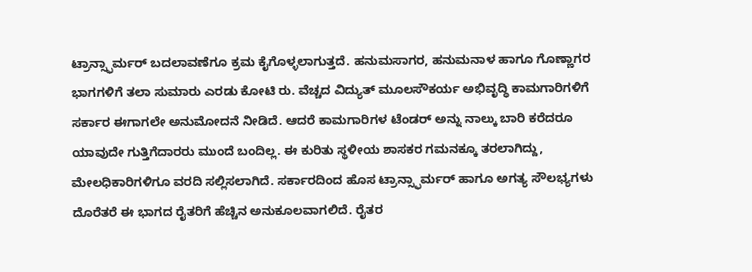ಟ್ರಾನ್ಸ್ಫಾರ್ಮರ್ ಬದಲಾವಣೆಗೂ ಕ್ರಮ ಕೈಗೊಳ್ಳಲಾಗುತ್ತದೆ. ಹನುಮಸಾಗರ, ಹನುಮನಾಳ ಹಾಗೂ ಗೊಣ್ಣಾಗರ ಭಾಗಗಳಿಗೆ ತಲಾ ಸುಮಾರು ಎರಡು ಕೋಟಿ ರು. ವೆಚ್ಚದ ವಿದ್ಯುತ್ ಮೂಲಸೌಕರ್ಯ ಅಭಿವೃದ್ಧಿ ಕಾಮಗಾರಿಗಳಿಗೆ ಸರ್ಕಾರ ಈಗಾಗಲೇ ಅನುಮೋದನೆ ನೀಡಿದೆ. ಆದರೆ ಕಾಮಗಾರಿಗಳ ಟೆಂಡರ್ ಅನ್ನು ನಾಲ್ಕು ಬಾರಿ ಕರೆದರೂ ಯಾವುದೇ ಗುತ್ತಿಗೆದಾರರು ಮುಂದೆ ಬಂದಿಲ್ಲ. ಈ ಕುರಿತು ಸ್ಥಳೀಯ ಶಾಸಕರ ಗಮನಕ್ಕೂ ತರಲಾಗಿದ್ದು, ಮೇಲಧಿಕಾರಿಗಳಿಗೂ ವರದಿ ಸಲ್ಲಿಸಲಾಗಿದೆ. ಸರ್ಕಾರದಿಂದ ಹೊಸ ಟ್ರಾನ್ಸ್ಫಾರ್ಮರ್ ಹಾಗೂ ಅಗತ್ಯ ಸೌಲಭ್ಯಗಳು ದೊರೆತರೆ ಈ ಭಾಗದ ರೈತರಿಗೆ ಹೆಚ್ಚಿನ ಅನುಕೂಲವಾಗಲಿದೆ. ರೈತರ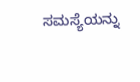ಸಮಸ್ಯೆಯನ್ನು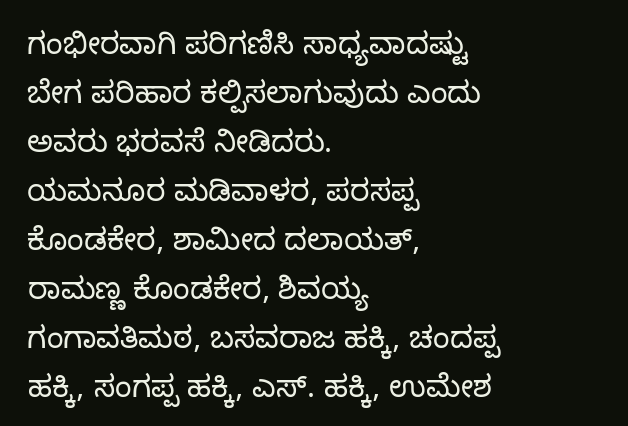ಗಂಭೀರವಾಗಿ ಪರಿಗಣಿಸಿ ಸಾಧ್ಯವಾದಷ್ಟು ಬೇಗ ಪರಿಹಾರ ಕಲ್ಪಿಸಲಾಗುವುದು ಎಂದು ಅವರು ಭರವಸೆ ನೀಡಿದರು.
ಯಮನೂರ ಮಡಿವಾಳರ, ಪರಸಪ್ಪ ಕೊಂಡಕೇರ, ಶಾಮೀದ ದಲಾಯತ್, ರಾಮಣ್ಣ ಕೊಂಡಕೇರ, ಶಿವಯ್ಯ ಗಂಗಾವತಿಮಠ, ಬಸವರಾಜ ಹಕ್ಕಿ, ಚಂದಪ್ಪ ಹಕ್ಕಿ, ಸಂಗಪ್ಪ ಹಕ್ಕಿ, ಎಸ್. ಹಕ್ಕಿ, ಉಮೇಶ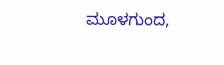ಮೂಳಗುಂದ,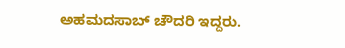ಅಹಮದಸಾಬ್ ಚೌದರಿ ಇದ್ದರು.